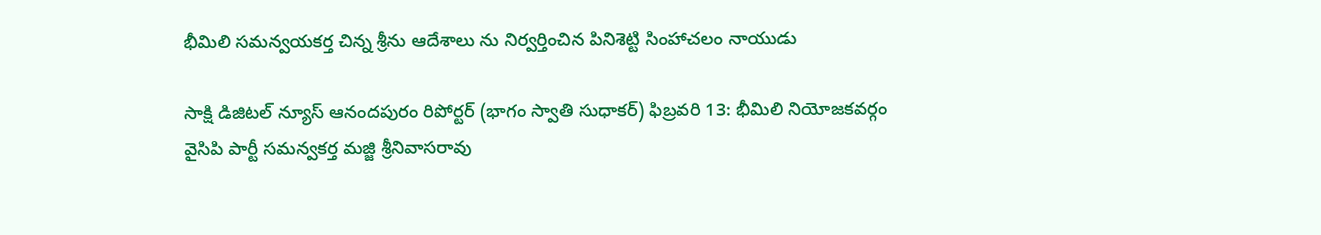భీమిలి సమన్వయకర్త చిన్న శ్రీను ఆదేశాలు ను నిర్వర్తించిన పినిశెట్టి సింహాచలం నాయుడు

సాక్షి డిజిటల్ న్యూస్ ఆనందపురం రిపోర్టర్ (భాగం స్వాతి సుధాకర్) ఫిబ్రవరి 13: భీమిలి నియోజకవర్గం వైసిపి పార్టీ సమన్వకర్త మజ్జి శ్రీనివాసరావు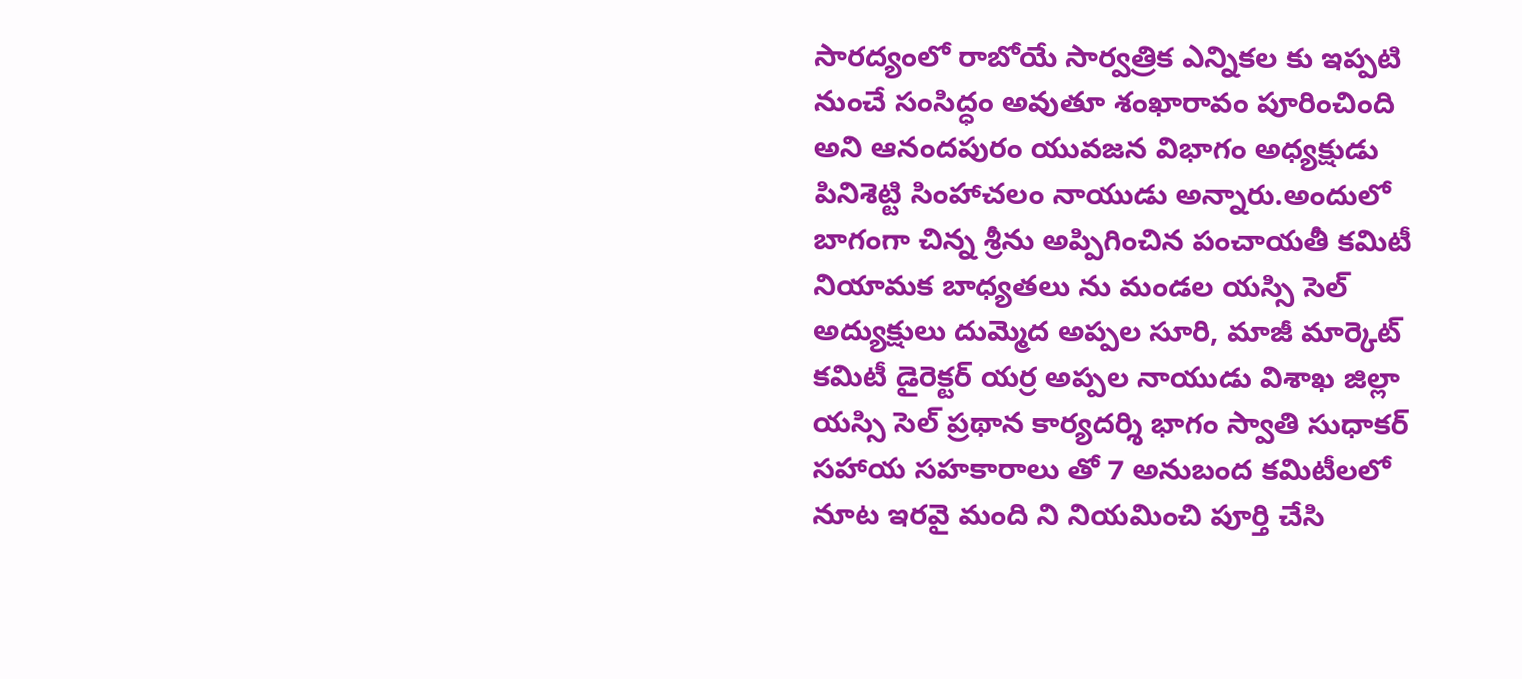సారద్యంలో రాబోయే సార్వత్రిక ఎన్నికల కు ఇప్పటి నుంచే సంసిద్ధం అవుతూ శంఖారావం పూరించింది అని ఆనందపురం యువజన విభాగం అధ్యక్షుడు పినిశెట్టి సింహాచలం నాయుడు అన్నారు.అందులో బాగంగా చిన్న శ్రీను అప్పిగించిన పంచాయతీ కమిటీ నియామక బాధ్యతలు ను మండల యస్సి సెల్ అద్యుక్షులు దుమ్మెద అప్పల సూరి, మాజీ మార్కెట్ కమిటీ డైరెక్టర్ యర్ర అప్పల నాయుడు విశాఖ జిల్లా యస్సి సెల్ ప్రథాన కార్యదర్శి భాగం స్వాతి సుధాకర్ సహాయ సహకారాలు తో 7 అనుబంద కమిటీలలో నూట ఇరవై మంది ని నియమించి పూర్తి చేసి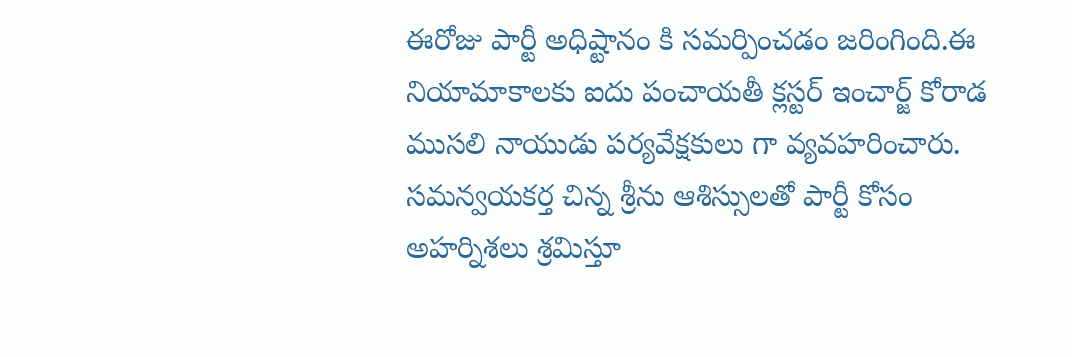ఈరోజు పార్టీ అధిష్టానం కి సమర్పించడం జరింగింది.ఈ నియామాకాలకు ఐదు పంచాయతీ క్లస్టర్ ఇంచార్జ్ కోరాడ ముసలి నాయుడు పర్యవేక్షకులు గా వ్యవహరించారు. సమన్వయకర్త చిన్న శ్రీను ఆశిస్సులతో పార్టీ కోసం అహర్నిశలు శ్రమిస్తూ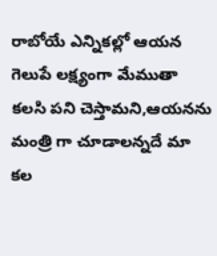రాబోయే ఎన్నికల్లో ఆయన గెలుపే లక్ష్యంగా మేముతా కలసి పని చెస్తామని,ఆయనను మంత్రి గా చూడాలన్నదే మా కల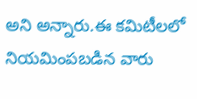అని అన్నారు.ఈ కమిటీలలో నియమింపబడిన వారు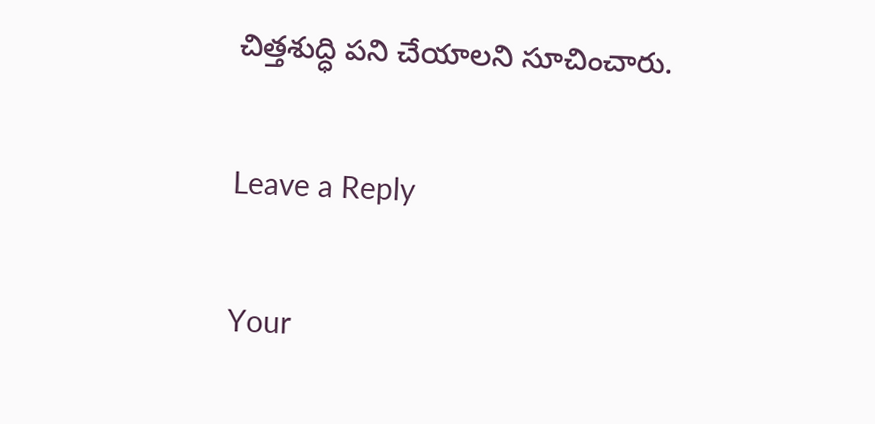చిత్తశుద్ధి పని చేయాలని సూచించారు.

Leave a Reply

Your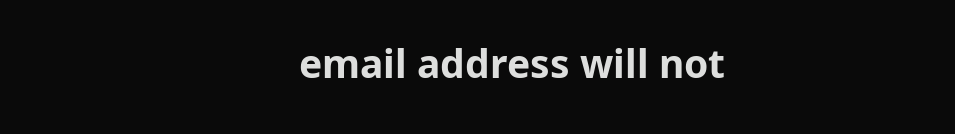email address will not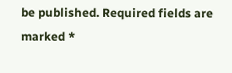be published. Required fields are marked *